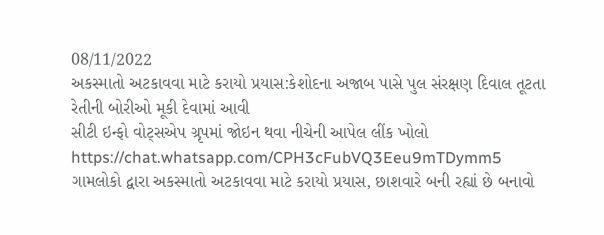08/11/2022
અકસ્માતો અટકાવવા માટે કરાયો પ્રયાસ:કેશોદના અજાબ પાસે પુલ સંરક્ષણ દિવાલ તૂટતા રેતીની બોરીઓ મૂકી દેવામાં આવી
સીટી ઇન્ફો વોટ્સએપ ગ્રૃપમાં જોઇન થવા નીચેની આપેલ લીંક ખોલો
https://chat.whatsapp.com/CPH3cFubVQ3Eeu9mTDymm5
ગામલોકો દ્વારા અકસ્માતો અટકાવવા માટે કરાયો પ્રયાસ, છાશવારે બની રહ્યાં છે બનાવો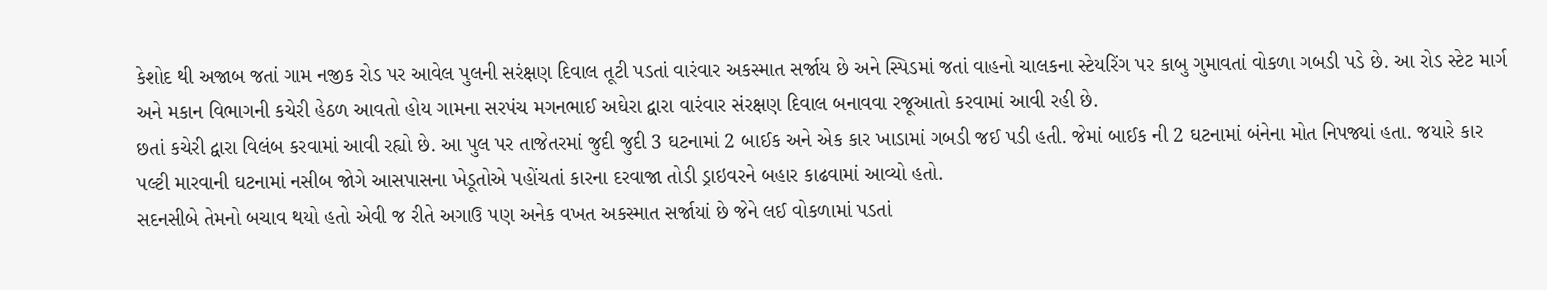કેશોદ થી અજાબ જતાં ગામ નજીક રોડ પર આવેલ પુલની સરંક્ષણ દિવાલ તૂટી પડતાં વારંવાર અકસ્માત સર્જાય છે અને સ્પિડમાં જતાં વાહનો ચાલકના સ્ટેયરિંગ પર કાબુ ગુમાવતાં વોકળા ગબડી પડે છે. આ રોડ સ્ટેટ માર્ગ અને મકાન વિભાગની કચેરી હેઠળ આવતો હોય ગામના સરપંચ મગનભાઈ અઘેરા દ્વારા વારંવાર સંરક્ષણ દિવાલ બનાવવા રજૂઆતો કરવામાં આવી રહી છે.
છતાં કચેરી દ્વારા વિલંબ કરવામાં આવી રહ્યો છે. આ પુલ પર તાજેતરમાં જુદી જુદી 3 ઘટનામાં 2 બાઈક અને એક કાર ખાડામાં ગબડી જઈ પડી હતી. જેમાં બાઈક ની 2 ઘટનામાં બંનેના મોત નિપજ્યાં હતા. જયારે કાર પલ્ટી મારવાની ઘટનામાં નસીબ જોગે આસપાસના ખેડૂતોએ પહોંચતાં કારના દરવાજા તોડી ડ્રાઇવરને બહાર કાઢવામાં આવ્યો હતો.
સદનસીબે તેમનો બચાવ થયો હતો એવી જ રીતે અગાઉ પણ અનેક વખત અકસ્માત સર્જાયાં છે જેને લઈ વોકળામાં પડતાં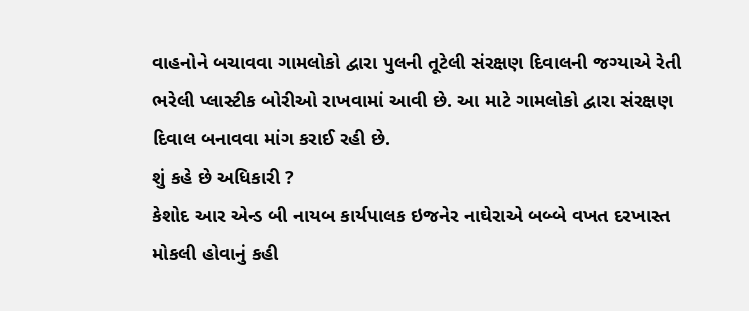વાહનોને બચાવવા ગામલોકો દ્વારા પુલની તૂટેલી સંરક્ષણ દિવાલની જગ્યાએ રેતી ભરેલી પ્લાસ્ટીક બોરીઓ રાખવામાં આવી છે. આ માટે ગામલોકો દ્વારા સંરક્ષણ દિવાલ બનાવવા માંગ કરાઈ રહી છે.
શું કહે છે અધિકારી ?
કેશોદ આર એન્ડ બી નાયબ કાર્યપાલક ઇજનેર નાઘેરાએ બબ્બે વખત દરખાસ્ત મોકલી હોવાનું કહી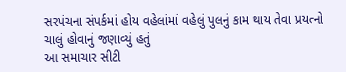સરપંચના સંપર્કમાં હોય વહેલાંમાં વહેલું પુલનું કામ થાય તેવા પ્રયત્નો ચાલું હોવાનું જણાવ્યું હતું
આ સમાચાર સીટી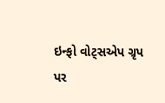ઇન્ફો વોટ્સએપ ગ્રૃપ પર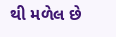થી મળેલ છે